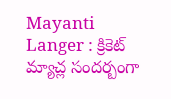Mayanti Langer : క్రికెట్ మ్యాచ్ల సందర్బంగా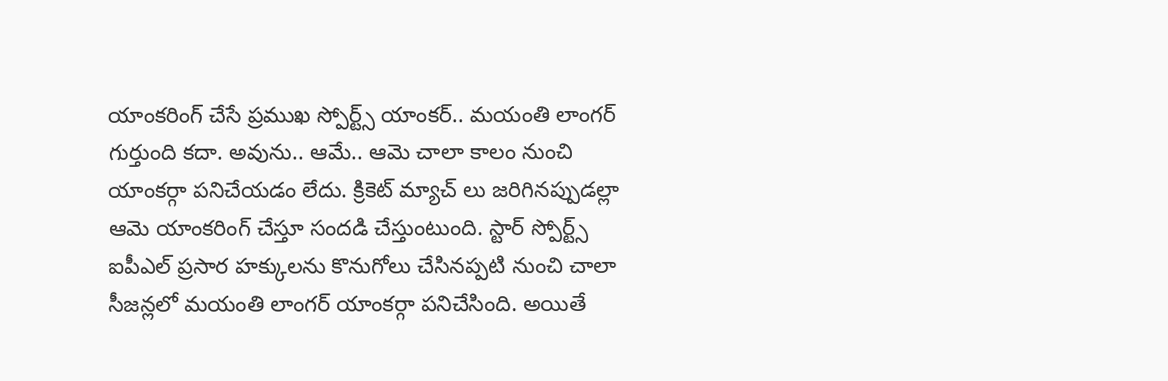యాంకరింగ్ చేసే ప్రముఖ స్పోర్ట్స్ యాంకర్.. మయంతి లాంగర్ గుర్తుంది కదా. అవును.. ఆమే.. ఆమె చాలా కాలం నుంచి యాంకర్గా పనిచేయడం లేదు. క్రికెట్ మ్యాచ్ లు జరిగినప్పుడల్లా ఆమె యాంకరింగ్ చేస్తూ సందడి చేస్తుంటుంది. స్టార్ స్పోర్ట్స్ ఐపీఎల్ ప్రసార హక్కులను కొనుగోలు చేసినప్పటి నుంచి చాలా సీజన్లలో మయంతి లాంగర్ యాంకర్గా పనిచేసింది. అయితే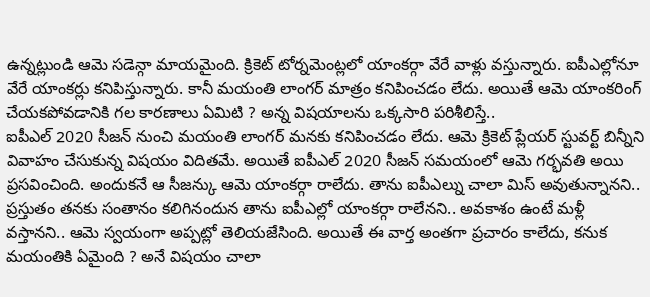ఉన్నట్లుండి ఆమె సడెన్గా మాయమైంది. క్రికెట్ టోర్నమెంట్లలో యాంకర్గా వేరే వాళ్లు వస్తున్నారు. ఐపీఎల్లోనూ వేరే యాంకర్లు కనిపిస్తున్నారు. కానీ మయంతి లాంగర్ మాత్రం కనిపించడం లేదు. అయితే ఆమె యాంకరింగ్ చేయకపోవడానికి గల కారణాలు ఏమిటి ? అన్న విషయాలను ఒక్కసారి పరిశీలిస్తే..
ఐపీఎల్ 2020 సీజన్ నుంచి మయంతి లాంగర్ మనకు కనిపించడం లేదు. ఆమె క్రికెట్ ప్లేయర్ స్టువర్ట్ బిన్నీని వివాహం చేసుకున్న విషయం విదితమే. అయితే ఐపీఎల్ 2020 సీజన్ సమయంలో ఆమె గర్భవతి అయి ప్రసవించింది. అందుకనే ఆ సీజన్కు ఆమె యాంకర్గా రాలేదు. తాను ఐపీఎల్ను చాలా మిస్ అవుతున్నానని.. ప్రస్తుతం తనకు సంతానం కలిగినందున తాను ఐపీఎల్లో యాంకర్గా రాలేనని.. అవకాశం ఉంటే మళ్లీ వస్తానని.. ఆమె స్వయంగా అప్పట్లో తెలియజేసింది. అయితే ఈ వార్త అంతగా ప్రచారం కాలేదు, కనుక మయంతికి ఏమైంది ? అనే విషయం చాలా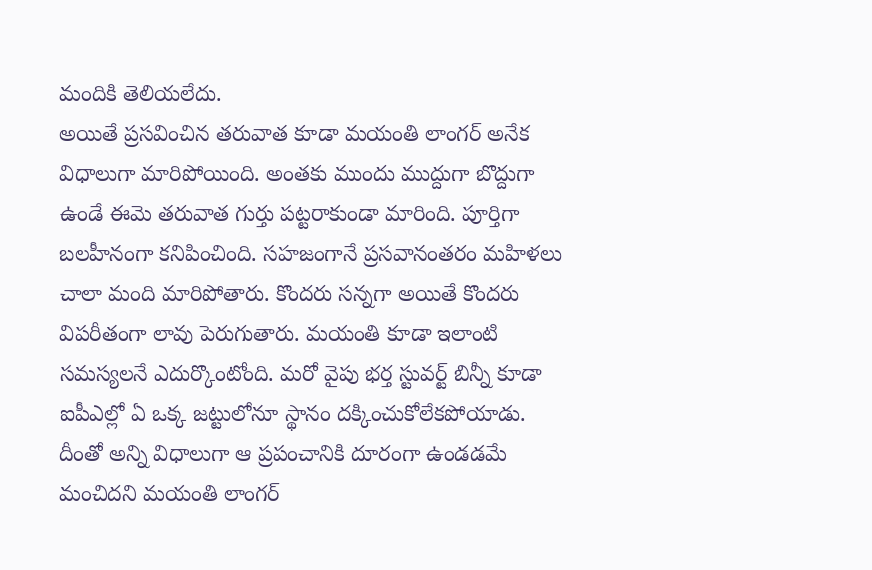మందికి తెలియలేదు.
అయితే ప్రసవించిన తరువాత కూడా మయంతి లాంగర్ అనేక విధాలుగా మారిపోయింది. అంతకు ముందు ముద్దుగా బొద్దుగా ఉండే ఈమె తరువాత గుర్తు పట్టరాకుండా మారింది. పూర్తిగా బలహీనంగా కనిపించింది. సహజంగానే ప్రసవానంతరం మహిళలు చాలా మంది మారిపోతారు. కొందరు సన్నగా అయితే కొందరు విపరీతంగా లావు పెరుగుతారు. మయంతి కూడా ఇలాంటి సమస్యలనే ఎదుర్కొంటోంది. మరో వైపు భర్త స్టువర్ట్ బిన్నీ కూడా ఐపీఎల్లో ఏ ఒక్క జట్టులోనూ స్థానం దక్కించుకోలేకపోయాడు. దీంతో అన్ని విధాలుగా ఆ ప్రపంచానికి దూరంగా ఉండడమే మంచిదని మయంతి లాంగర్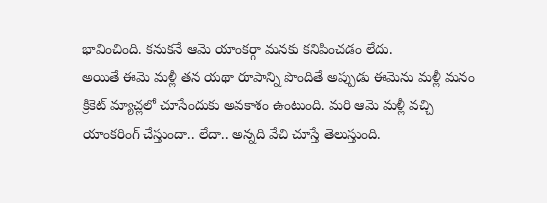భావించింది. కనుకనే ఆమె యాంకర్గా మనకు కనిపించడం లేదు.
అయితే ఈమె మళ్లీ తన యథా రూపాన్ని పొందితే అప్పుడు ఈమెను మళ్లీ మనం క్రికెట్ మ్యాచ్లలో చూసేందుకు అవకాశం ఉంటుంది. మరి ఆమె మళ్లీ వచ్చి యాంకరింగ్ చేస్తుందా.. లేదా.. అన్నది వేచి చూస్తే తెలుస్తుంది.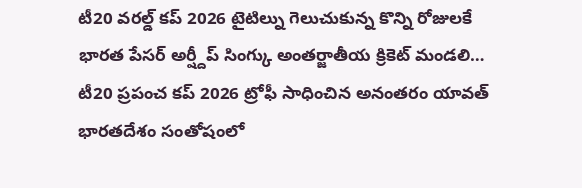టీ20 వరల్డ్ కప్ 2026 టైటిల్ను గెలుచుకున్న కొన్ని రోజులకే భారత పేసర్ అర్ష్దీప్ సింగ్కు అంతర్జాతీయ క్రికెట్ మండలి…
టీ20 ప్రపంచ కప్ 2026 ట్రోఫీ సాధించిన అనంతరం యావత్ భారతదేశం సంతోషంలో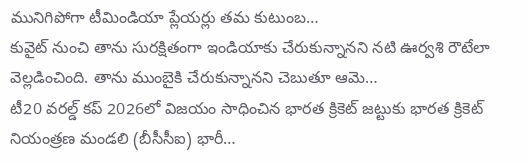మునిగిపోగా టీమిండియా ప్లేయర్లు తమ కుటుంబ…
కువైట్ నుంచి తాను సురక్షితంగా ఇండియాకు చేరుకున్నానని నటి ఊర్వశి రౌటేలా వెల్లడించింది. తాను ముంబైకి చేరుకున్నానని చెబుతూ ఆమె…
టీ20 వరల్డ్ కప్ 2026లో విజయం సాధించిన భారత క్రికెట్ జట్టుకు భారత క్రికెట్ నియంత్రణ మండలి (బీసీసీఐ) భారీ…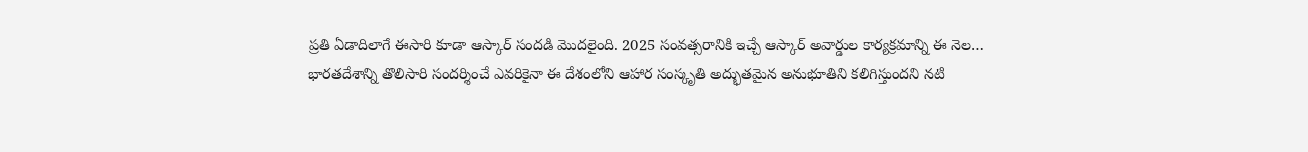ప్రతి ఏడాదిలాగే ఈసారి కూడా ఆస్కార్ సందడి మొదలైంది. 2025 సంవత్సరానికి ఇచ్చే ఆస్కార్ అవార్డుల కార్యక్రమాన్ని ఈ నెల…
భారతదేశాన్ని తొలిసారి సందర్శించే ఎవరికైనా ఈ దేశంలోని ఆహార సంస్కృతి అద్భుతమైన అనుభూతిని కలిగిస్తుందని నటి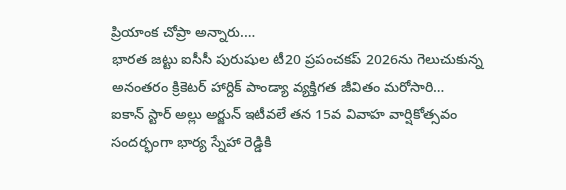ప్రియాంక చోప్రా అన్నారు.…
భారత జట్టు ఐసీసీ పురుషుల టీ20 ప్రపంచకప్ 2026ను గెలుచుకున్న అనంతరం క్రికెటర్ హార్దిక్ పాండ్యా వ్యక్తిగత జీవితం మరోసారి…
ఐకాన్ స్టార్ అల్లు అర్జున్ ఇటీవలే తన 15వ వివాహ వార్షికోత్సవం సందర్భంగా భార్య స్నేహా రెడ్డికి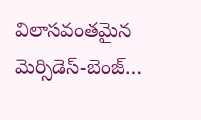విలాసవంతమైన మెర్సిడెస్-బెంజ్…